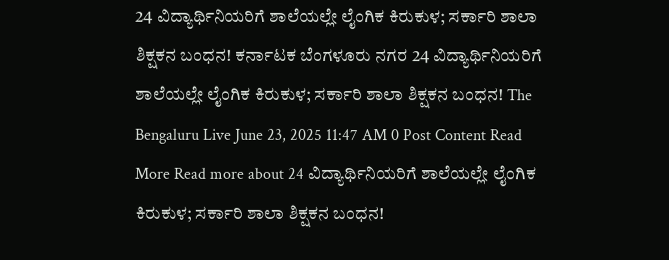24 ವಿದ್ಯಾರ್ಥಿನಿಯರಿಗೆ ಶಾಲೆಯಲ್ಲೇ ಲೈಂಗಿಕ ಕಿರುಕುಳ; ಸರ್ಕಾರಿ ಶಾಲಾ ಶಿಕ್ಷಕನ ಬಂಧನ! ಕರ್ನಾಟಕ ಬೆಂಗಳೂರು ನಗರ 24 ವಿದ್ಯಾರ್ಥಿನಿಯರಿಗೆ ಶಾಲೆಯಲ್ಲೇ ಲೈಂಗಿಕ ಕಿರುಕುಳ; ಸರ್ಕಾರಿ ಶಾಲಾ ಶಿಕ್ಷಕನ ಬಂಧನ! The Bengaluru Live June 23, 2025 11:47 AM 0 Post Content Read More Read more about 24 ವಿದ್ಯಾರ್ಥಿನಿಯರಿಗೆ ಶಾಲೆಯಲ್ಲೇ ಲೈಂಗಿಕ ಕಿರುಕುಳ; ಸರ್ಕಾರಿ ಶಾಲಾ ಶಿಕ್ಷಕನ ಬಂಧನ!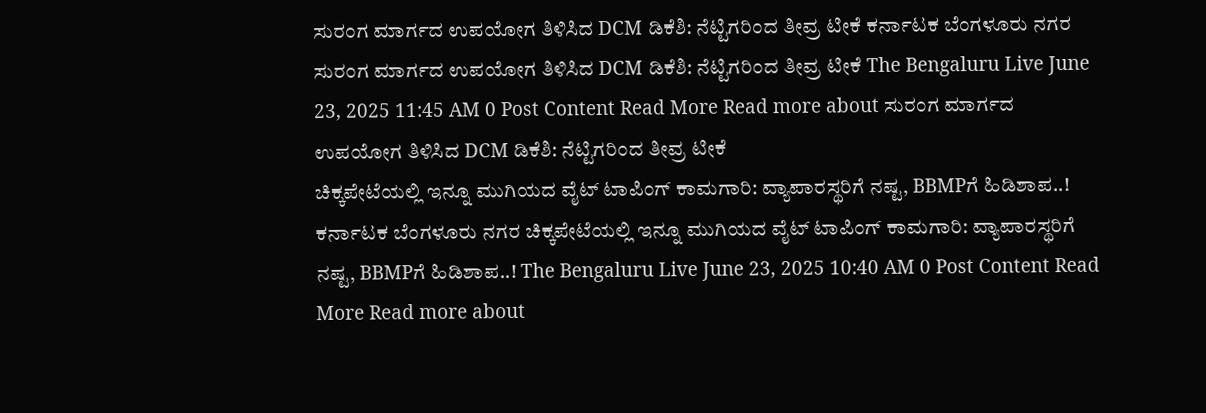ಸುರಂಗ ಮಾರ್ಗದ ಉಪಯೋಗ ತಿಳಿಸಿದ DCM ಡಿಕೆಶಿ: ನೆಟ್ಟಿಗರಿಂದ ತೀವ್ರ ಟೀಕೆ ಕರ್ನಾಟಕ ಬೆಂಗಳೂರು ನಗರ ಸುರಂಗ ಮಾರ್ಗದ ಉಪಯೋಗ ತಿಳಿಸಿದ DCM ಡಿಕೆಶಿ: ನೆಟ್ಟಿಗರಿಂದ ತೀವ್ರ ಟೀಕೆ The Bengaluru Live June 23, 2025 11:45 AM 0 Post Content Read More Read more about ಸುರಂಗ ಮಾರ್ಗದ ಉಪಯೋಗ ತಿಳಿಸಿದ DCM ಡಿಕೆಶಿ: ನೆಟ್ಟಿಗರಿಂದ ತೀವ್ರ ಟೀಕೆ
ಚಿಕ್ಕಪೇಟೆಯಲ್ಲಿ ಇನ್ನೂ ಮುಗಿಯದ ವೈಟ್ ಟಾಪಿಂಗ್ ಕಾಮಗಾರಿ: ವ್ಯಾಪಾರಸ್ಥರಿಗೆ ನಷ್ಟ, BBMPಗೆ ಹಿಡಿಶಾಪ..! ಕರ್ನಾಟಕ ಬೆಂಗಳೂರು ನಗರ ಚಿಕ್ಕಪೇಟೆಯಲ್ಲಿ ಇನ್ನೂ ಮುಗಿಯದ ವೈಟ್ ಟಾಪಿಂಗ್ ಕಾಮಗಾರಿ: ವ್ಯಾಪಾರಸ್ಥರಿಗೆ ನಷ್ಟ, BBMPಗೆ ಹಿಡಿಶಾಪ..! The Bengaluru Live June 23, 2025 10:40 AM 0 Post Content Read More Read more about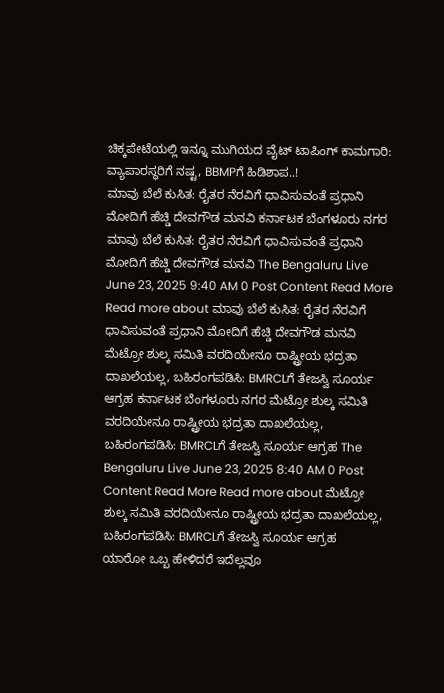ಚಿಕ್ಕಪೇಟೆಯಲ್ಲಿ ಇನ್ನೂ ಮುಗಿಯದ ವೈಟ್ ಟಾಪಿಂಗ್ ಕಾಮಗಾರಿ: ವ್ಯಾಪಾರಸ್ಥರಿಗೆ ನಷ್ಟ, BBMPಗೆ ಹಿಡಿಶಾಪ..!
ಮಾವು ಬೆಲೆ ಕುಸಿತ: ರೈತರ ನೆರವಿಗೆ ಧಾವಿಸುವಂತೆ ಪ್ರಧಾನಿ ಮೋದಿಗೆ ಹೆಚ್ಡಿ ದೇವಗೌಡ ಮನವಿ ಕರ್ನಾಟಕ ಬೆಂಗಳೂರು ನಗರ ಮಾವು ಬೆಲೆ ಕುಸಿತ: ರೈತರ ನೆರವಿಗೆ ಧಾವಿಸುವಂತೆ ಪ್ರಧಾನಿ ಮೋದಿಗೆ ಹೆಚ್ಡಿ ದೇವಗೌಡ ಮನವಿ The Bengaluru Live June 23, 2025 9:40 AM 0 Post Content Read More Read more about ಮಾವು ಬೆಲೆ ಕುಸಿತ: ರೈತರ ನೆರವಿಗೆ ಧಾವಿಸುವಂತೆ ಪ್ರಧಾನಿ ಮೋದಿಗೆ ಹೆಚ್ಡಿ ದೇವಗೌಡ ಮನವಿ
ಮೆಟ್ರೋ ಶುಲ್ಕ ಸಮಿತಿ ವರದಿಯೇನೂ ರಾಷ್ಟ್ರೀಯ ಭದ್ರತಾ ದಾಖಲೆಯಲ್ಲ, ಬಹಿರಂಗಪಡಿಸಿ: BMRCLಗೆ ತೇಜಸ್ವಿ ಸೂರ್ಯ ಆಗ್ರಹ ಕರ್ನಾಟಕ ಬೆಂಗಳೂರು ನಗರ ಮೆಟ್ರೋ ಶುಲ್ಕ ಸಮಿತಿ ವರದಿಯೇನೂ ರಾಷ್ಟ್ರೀಯ ಭದ್ರತಾ ದಾಖಲೆಯಲ್ಲ, ಬಹಿರಂಗಪಡಿಸಿ: BMRCLಗೆ ತೇಜಸ್ವಿ ಸೂರ್ಯ ಆಗ್ರಹ The Bengaluru Live June 23, 2025 8:40 AM 0 Post Content Read More Read more about ಮೆಟ್ರೋ ಶುಲ್ಕ ಸಮಿತಿ ವರದಿಯೇನೂ ರಾಷ್ಟ್ರೀಯ ಭದ್ರತಾ ದಾಖಲೆಯಲ್ಲ, ಬಹಿರಂಗಪಡಿಸಿ: BMRCLಗೆ ತೇಜಸ್ವಿ ಸೂರ್ಯ ಆಗ್ರಹ
ಯಾರೋ ಒಬ್ಬ ಹೇಳಿದರೆ ಇದೆಲ್ಲವೂ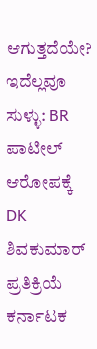ಆಗುತ್ತದೆಯೇ? ಇದೆಲ್ಲವೂ ಸುಳ್ಳು: BR ಪಾಟೀಲ್ ಆರೋಪಕ್ಕೆ DK ಶಿವಕುಮಾರ್ ಪ್ರತಿಕ್ರಿಯೆ ಕರ್ನಾಟಕ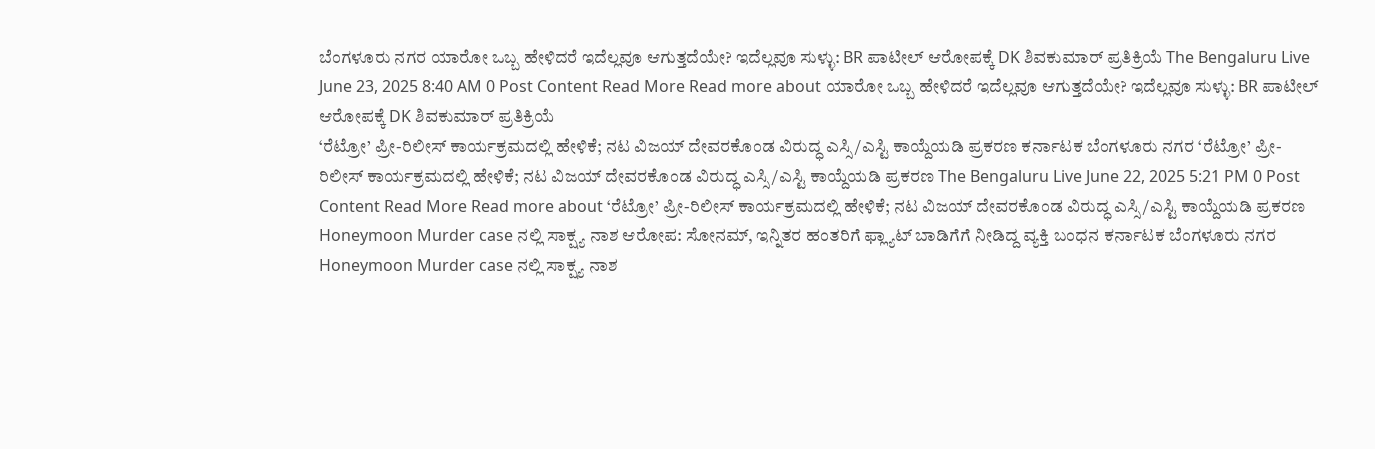ಬೆಂಗಳೂರು ನಗರ ಯಾರೋ ಒಬ್ಬ ಹೇಳಿದರೆ ಇದೆಲ್ಲವೂ ಆಗುತ್ತದೆಯೇ? ಇದೆಲ್ಲವೂ ಸುಳ್ಳು: BR ಪಾಟೀಲ್ ಆರೋಪಕ್ಕೆ DK ಶಿವಕುಮಾರ್ ಪ್ರತಿಕ್ರಿಯೆ The Bengaluru Live June 23, 2025 8:40 AM 0 Post Content Read More Read more about ಯಾರೋ ಒಬ್ಬ ಹೇಳಿದರೆ ಇದೆಲ್ಲವೂ ಆಗುತ್ತದೆಯೇ? ಇದೆಲ್ಲವೂ ಸುಳ್ಳು: BR ಪಾಟೀಲ್ ಆರೋಪಕ್ಕೆ DK ಶಿವಕುಮಾರ್ ಪ್ರತಿಕ್ರಿಯೆ
‘ರೆಟ್ರೋ’ ಪ್ರೀ-ರಿಲೀಸ್ ಕಾರ್ಯಕ್ರಮದಲ್ಲಿ ಹೇಳಿಕೆ; ನಟ ವಿಜಯ್ ದೇವರಕೊಂಡ ವಿರುದ್ಧ ಎಸ್ಸಿ/ಎಸ್ಟಿ ಕಾಯ್ದೆಯಡಿ ಪ್ರಕರಣ ಕರ್ನಾಟಕ ಬೆಂಗಳೂರು ನಗರ ‘ರೆಟ್ರೋ’ ಪ್ರೀ-ರಿಲೀಸ್ ಕಾರ್ಯಕ್ರಮದಲ್ಲಿ ಹೇಳಿಕೆ; ನಟ ವಿಜಯ್ ದೇವರಕೊಂಡ ವಿರುದ್ಧ ಎಸ್ಸಿ/ಎಸ್ಟಿ ಕಾಯ್ದೆಯಡಿ ಪ್ರಕರಣ The Bengaluru Live June 22, 2025 5:21 PM 0 Post Content Read More Read more about ‘ರೆಟ್ರೋ’ ಪ್ರೀ-ರಿಲೀಸ್ ಕಾರ್ಯಕ್ರಮದಲ್ಲಿ ಹೇಳಿಕೆ; ನಟ ವಿಜಯ್ ದೇವರಕೊಂಡ ವಿರುದ್ಧ ಎಸ್ಸಿ/ಎಸ್ಟಿ ಕಾಯ್ದೆಯಡಿ ಪ್ರಕರಣ
Honeymoon Murder case ನಲ್ಲಿ ಸಾಕ್ಷ್ಯ ನಾಶ ಆರೋಪ: ಸೋನಮ್, ಇನ್ನಿತರ ಹಂತರಿಗೆ ಫ್ಲ್ಯಾಟ್ ಬಾಡಿಗೆಗೆ ನೀಡಿದ್ದ ವ್ಯಕ್ತಿ ಬಂಧನ ಕರ್ನಾಟಕ ಬೆಂಗಳೂರು ನಗರ Honeymoon Murder case ನಲ್ಲಿ ಸಾಕ್ಷ್ಯ ನಾಶ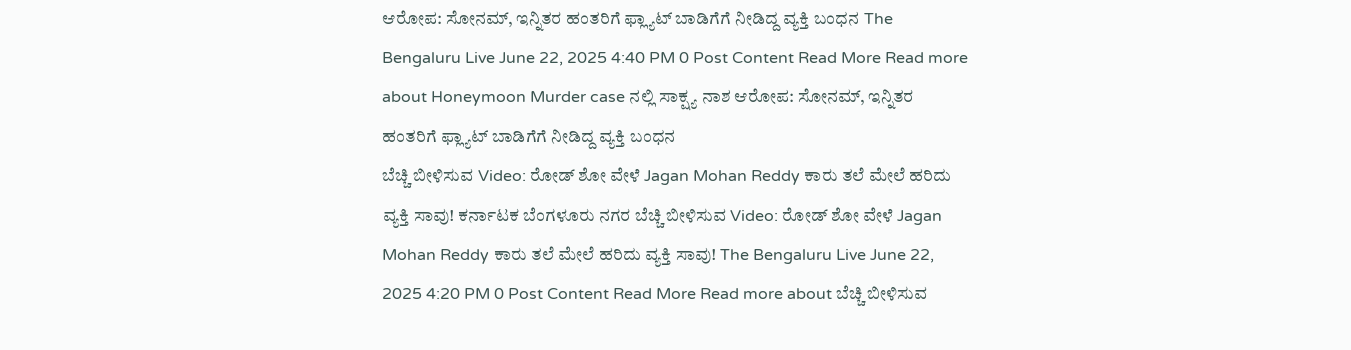ಆರೋಪ: ಸೋನಮ್, ಇನ್ನಿತರ ಹಂತರಿಗೆ ಫ್ಲ್ಯಾಟ್ ಬಾಡಿಗೆಗೆ ನೀಡಿದ್ದ ವ್ಯಕ್ತಿ ಬಂಧನ The Bengaluru Live June 22, 2025 4:40 PM 0 Post Content Read More Read more about Honeymoon Murder case ನಲ್ಲಿ ಸಾಕ್ಷ್ಯ ನಾಶ ಆರೋಪ: ಸೋನಮ್, ಇನ್ನಿತರ ಹಂತರಿಗೆ ಫ್ಲ್ಯಾಟ್ ಬಾಡಿಗೆಗೆ ನೀಡಿದ್ದ ವ್ಯಕ್ತಿ ಬಂಧನ
ಬೆಚ್ಚಿ ಬೀಳಿಸುವ Video: ರೋಡ್ ಶೋ ವೇಳೆ Jagan Mohan Reddy ಕಾರು ತಲೆ ಮೇಲೆ ಹರಿದು ವ್ಯಕ್ತಿ ಸಾವು! ಕರ್ನಾಟಕ ಬೆಂಗಳೂರು ನಗರ ಬೆಚ್ಚಿ ಬೀಳಿಸುವ Video: ರೋಡ್ ಶೋ ವೇಳೆ Jagan Mohan Reddy ಕಾರು ತಲೆ ಮೇಲೆ ಹರಿದು ವ್ಯಕ್ತಿ ಸಾವು! The Bengaluru Live June 22, 2025 4:20 PM 0 Post Content Read More Read more about ಬೆಚ್ಚಿ ಬೀಳಿಸುವ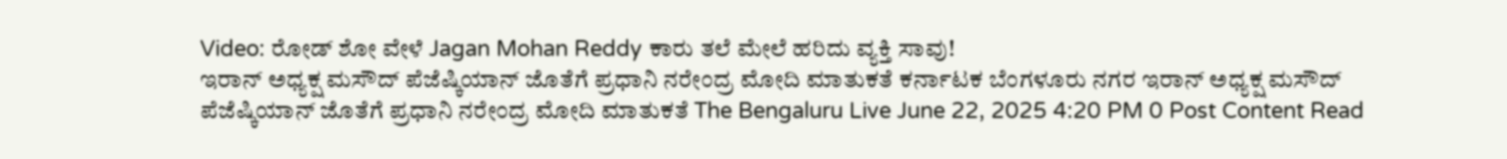Video: ರೋಡ್ ಶೋ ವೇಳೆ Jagan Mohan Reddy ಕಾರು ತಲೆ ಮೇಲೆ ಹರಿದು ವ್ಯಕ್ತಿ ಸಾವು!
ಇರಾನ್ ಅಧ್ಯಕ್ಷ ಮಸೌದ್ ಪೆಜೆಷ್ಕಿಯಾನ್ ಜೊತೆಗೆ ಪ್ರಧಾನಿ ನರೇಂದ್ರ ಮೋದಿ ಮಾತುಕತೆ ಕರ್ನಾಟಕ ಬೆಂಗಳೂರು ನಗರ ಇರಾನ್ ಅಧ್ಯಕ್ಷ ಮಸೌದ್ ಪೆಜೆಷ್ಕಿಯಾನ್ ಜೊತೆಗೆ ಪ್ರಧಾನಿ ನರೇಂದ್ರ ಮೋದಿ ಮಾತುಕತೆ The Bengaluru Live June 22, 2025 4:20 PM 0 Post Content Read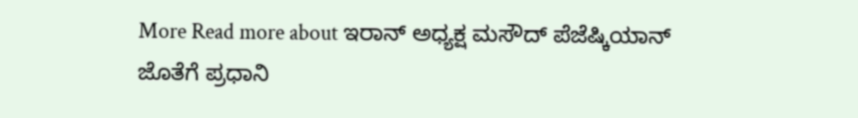More Read more about ಇರಾನ್ ಅಧ್ಯಕ್ಷ ಮಸೌದ್ ಪೆಜೆಷ್ಕಿಯಾನ್ ಜೊತೆಗೆ ಪ್ರಧಾನಿ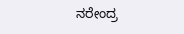ನರೇಂದ್ರ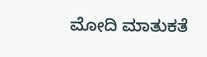ಮೋದಿ ಮಾತುಕತೆ